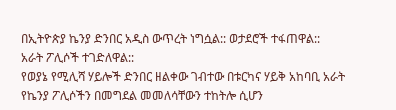በኢትዮጵያ ኬንያ ድንበር አዲስ ውጥረት ነግሷል:: ወታደሮች ተፋጠዋል::
አራት ፖሊሶች ተገድለዋል::
የወያኔ የሚሊሻ ሃይሎች ድንበር ዘልቀው ገብተው በቱርካና ሃይቅ አከባቢ አራት
የኬንያ ፖሊሶችን በመግደል መመለሳቸውን ተከትሎ ሲሆን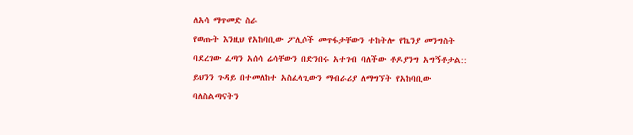ለአሳ ማጥመድ ስራ
የወጡት እንዚህ የአከባቢው ፖሊሶች መጥፋታቸውን ተከትሎ የኬንያ መንግስት
ባደረገው ፈጣን አሰሳ ሬሳቸውን በድንበሩ አተገብ ባለችው ቶዶያንግ አግኝቶታል::
ይህንን ጉዳይ በተመለከተ አስፈላጊውን ማብራሪያ ለማግኘት የአከባቢው
ባለስልጣናትን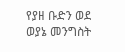የያዘ ቡድን ወደ ወያኔ መንግስት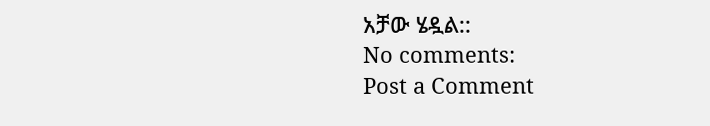አቻው ሄዷል::
No comments:
Post a Comment